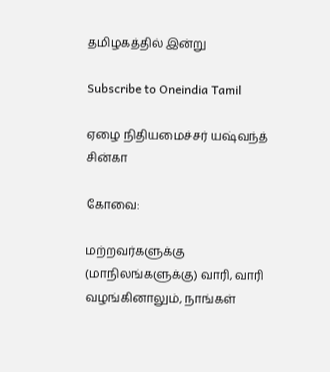தமிழகத்தில் இன்று

Subscribe to Oneindia Tamil

ஏழை நிதியமைச்சர் யஷ்வந்த் சின்கா

கோவை:

மற்றவர்களுக்கு (மாநிலங்களுக்கு) வாரி, வாரி வழங்கினாலும், நாங்கள்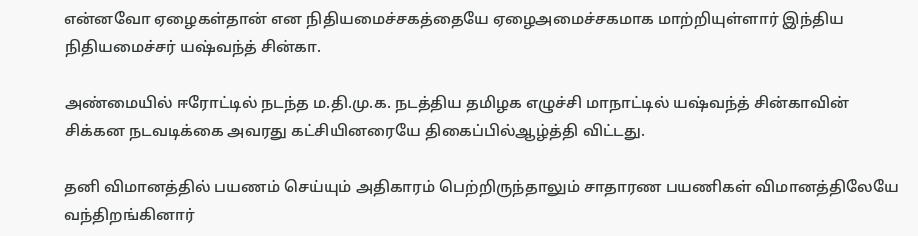என்னவோ ஏழைகள்தான் என நிதியமைச்சகத்தையே ஏழைஅமைச்சகமாக மாற்றியுள்ளார் இந்திய நிதியமைச்சர் யஷ்வந்த் சின்கா.

அண்மையில் ஈரோட்டில் நடந்த ம.தி.மு.க. நடத்திய தமிழக எழுச்சி மாநாட்டில் யஷ்வந்த் சின்காவின் சிக்கன நடவடிக்கை அவரது கட்சியினரையே திகைப்பில்ஆழ்த்தி விட்டது.

தனி விமானத்தில் பயணம் செய்யும் அதிகாரம் பெற்றிருந்தாலும் சாதாரண பயணிகள் விமானத்திலேயே வந்திறங்கினார்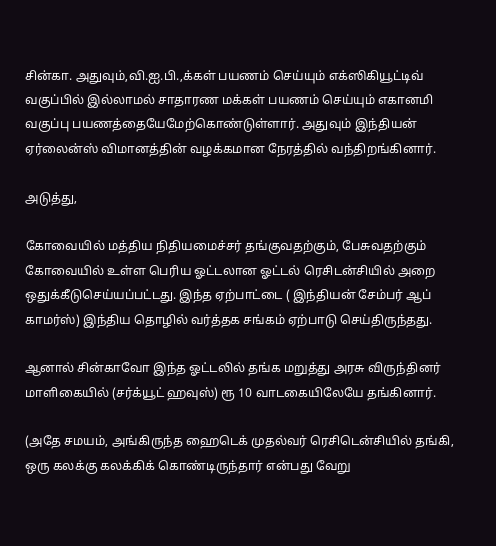சின்கா. அதுவும்,வி.ஐ.பி.,க்கள் பயணம் செய்யும் எக்ஸிகியூட்டிவ் வகுப்பில் இல்லாமல் சாதாரண மக்கள் பயணம் செய்யும் எகானமி வகுப்பு பயணத்தையேமேற்கொண்டுள்ளார். அதுவும் இந்தியன் ஏர்லைன்ஸ் விமானத்தின் வழக்கமான நேரத்தில் வந்திறங்கினார்.

அடுத்து,

கோவையில் மத்திய நிதியமைச்சர் தங்குவதற்கும், பேசுவதற்கும் கோவையில் உள்ள பெரிய ஓட்டலான ஓட்டல் ரெசிடன்சியில் அறை ஒதுக்கீடுசெய்யப்பட்டது. இந்த ஏற்பாட்டை ( இந்தியன் சேம்பர் ஆப் காமர்ஸ்) இந்திய தொழில் வர்த்தக சங்கம் ஏற்பாடு செய்திருந்தது.

ஆனால் சின்காவோ இந்த ஓட்டலில் தங்க மறுத்து அரசு விருந்தினர் மாளிகையில் (சர்க்யூட் ஹவுஸ்) ரூ 10 வாடகையிலேயே தங்கினார்.

(அதே சமயம், அங்கிருந்த ஹைடெக் முதல்வர் ரெசிடென்சியில் தங்கி, ஒரு கலக்கு கலக்கிக் கொண்டிருந்தார் என்பது வேறு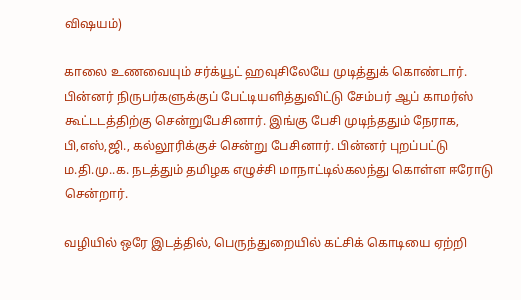விஷயம்)

காலை உணவையும் சர்க்யூட் ஹவுசிலேயே முடித்துக் கொண்டார். பின்னர் நிருபர்களுக்குப் பேட்டியளித்துவிட்டு சேம்பர் ஆப் காமர்ஸ் கூட்டடத்திற்கு சென்றுபேசினார். இங்கு பேசி முடிந்ததும் நேராக, பி,எஸ்,ஜி., கல்லூரிக்குச் சென்று பேசினார். பின்னர் புறப்பட்டு ம.தி.மு..க. நடத்தும் தமிழக எழுச்சி மாநாட்டில்கலந்து கொள்ள ஈரோடு சென்றார்.

வழியில் ஒரே இடத்தில், பெருந்துறையில் கட்சிக் கொடியை ஏற்றி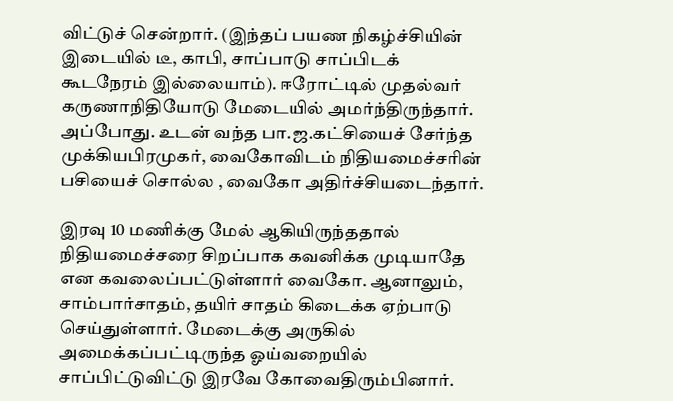விட்டுச் சென்றார். (இந்தப் பயண நிகழ்ச்சியின் இடையில் டீ, காபி, சாப்பாடு சாப்பிடக் கூடநேரம் இல்லையாம்). ஈரோட்டில் முதல்வர் கருணாநிதியோடு மேடையில் அமர்ந்திருந்தார். அப்போது. உடன் வந்த பா.ஜ.கட்சியைச் சேர்ந்த முக்கியபிரமுகர், வைகோவிடம் நிதியமைச்சரின் பசியைச் சொல்ல , வைகோ அதிர்ச்சியடைந்தார்.

இரவு 10 மணிக்கு மேல் ஆகியிருந்ததால் நிதியமைச்சரை சிறப்பாக கவனிக்க முடியாதே என கவலைப்பட்டுள்ளார் வைகோ. ஆனாலும், சாம்பார்சாதம், தயிர் சாதம் கிடைக்க ஏற்பாடு செய்துள்ளார். மேடைக்கு அருகில் அமைக்கப்பட்டிருந்த ஓய்வறையில் சாப்பிட்டுவிட்டு இரவே கோவைதிரும்பினார்.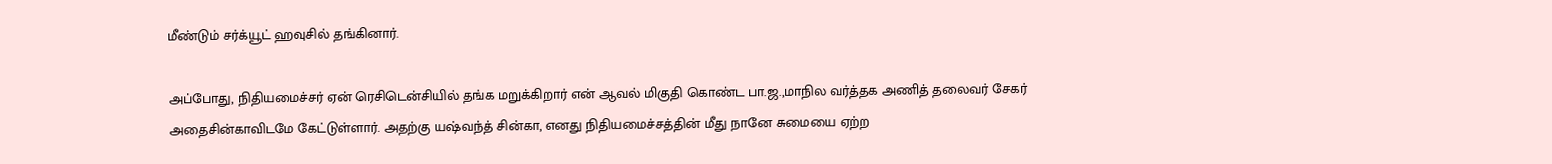மீண்டும் சர்க்யூட் ஹவுசில் தங்கினார்.

அப்போது, நிதியமைச்சர் ஏன் ரெசிடென்சியில் தங்க மறுக்கிறார் என் ஆவல் மிகுதி கொண்ட பா.ஜ.,மாநில வர்த்தக அணித் தலைவர் சேகர் அதைசின்காவிடமே கேட்டுள்ளார். அதற்கு யஷ்வந்த் சின்கா, எனது நிதியமைச்சத்தின் மீது நானே சுமையை ஏற்ற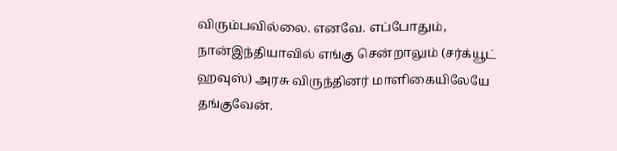விரும்பவில்லை. எனவே. எப்போதும், நான்இந்தியாவில் எங்கு சென்றாலும் (சர்க்யூட் ஹவுஸ்) அரசு விருந்தினர் மாளிகையிலேயே தங்குவேன்.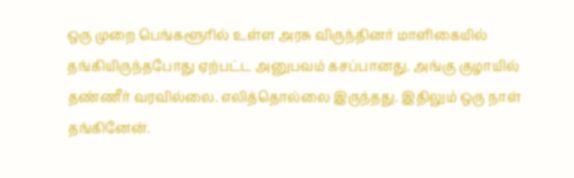ஒரு முறை பெங்களூரில் உள்ள அரசு விருந்தினர் மாளிகையில் தங்கியிருந்தபோது ஏற்பட்ட அனுபவம் கசப்பானது. அங்கு குழாயில் தண்ணீர் வரவில்லை. எலித்தொல்லை இருந்தது. இதிலும் ஒரு நாள் தங்கினேன்.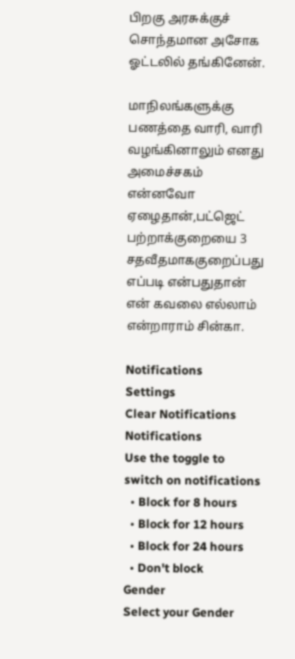பிறகு அரசுக்குச் சொந்தமான அசோக ஓட்டலில் தங்கினேன்.

மாநிலங்களுக்கு பணத்தை வாரி, வாரி வழங்கினாலும் எனது அமைச்சகம் என்னவோ ஏழைதான்,பட்ஜெட் பற்றாக்குறையை 3 சதவீதமாககுறைப்பது எப்படி என்பதுதான் என் கவலை எல்லாம் என்றாராம் சின்கா.

Notifications
Settings
Clear Notifications
Notifications
Use the toggle to switch on notifications
  • Block for 8 hours
  • Block for 12 hours
  • Block for 24 hours
  • Don't block
Gender
Select your Gender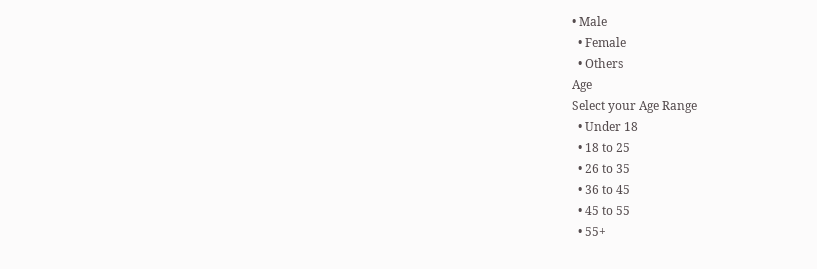• Male
  • Female
  • Others
Age
Select your Age Range
  • Under 18
  • 18 to 25
  • 26 to 35
  • 36 to 45
  • 45 to 55
  • 55+